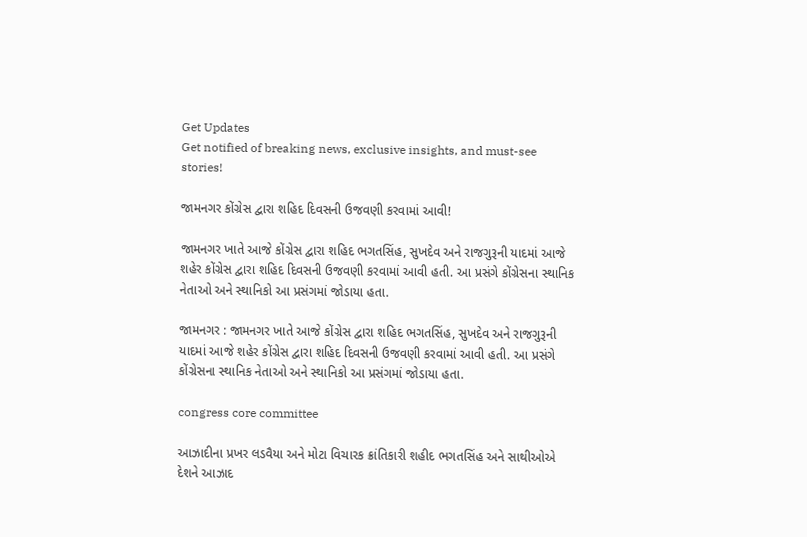Get Updates
Get notified of breaking news, exclusive insights, and must-see stories!

જામનગર કોંગ્રેસ દ્વારા શહિદ દિવસની ઉજવણી કરવામાં આવી!

જામનગર ખાતે આજે કોંગ્રેસ દ્વારા શહિદ ભગતસિંહ, સુખદેવ અને રાજગુરૂની યાદમાં આજે શહેર કોંગ્રેસ દ્વારા શહિદ દિવસની ઉજવણી કરવામાં આવી હતી. આ પ્રસંગે કોંગ્રેસના સ્થાનિક નેતાઓ અને સ્થાનિકો આ પ્રસંગમાં જોડાયા હતા.

જામનગર : જામનગર ખાતે આજે કોંગ્રેસ દ્વારા શહિદ ભગતસિંહ, સુખદેવ અને રાજગુરૂની યાદમાં આજે શહેર કોંગ્રેસ દ્વારા શહિદ દિવસની ઉજવણી કરવામાં આવી હતી. આ પ્રસંગે કોંગ્રેસના સ્થાનિક નેતાઓ અને સ્થાનિકો આ પ્રસંગમાં જોડાયા હતા.

congress core committee

આઝાદીના પ્રખર લડવૈયા અને મોટા વિચારક ક્રાંતિકારી શહીદ ભગતસિંહ અને સાથીઓએ દેશને આઝાદ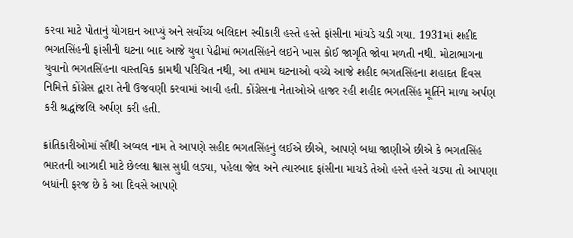કરવા માટે પોતાનું યોગદાન આપ્યું અને સર્વોચ્ચ બલિદાન સ્વીકારી હસ્તે હસ્તે ફાંસીના માંચડે ચડી ગયા. 1931માં શહીદ ભગતસિંહની ફાંસીની ઘટના બાદ આજે યુવા પેઢીમાં ભગતસિંહને લઇને ખાસ કોઈ જાગૃતિ જોવા મળતી નથી. મોટાભાગના યુવાનો ભગતસિંહના વાસ્તવિક કામથી પરિચિત નથી, આ તમામ ઘટનાઓ વચ્ચે આજે શહીદ ભગતસિંહના શહાદત દિવસ નિમિત્તે કોંગ્રેસ દ્વારા તેની ઉજવણી કરવામાં આવી હતી. કોંગ્રેસના નેતાઓએ હાજર રહી શહીદ ભગતસિંહ મૂર્તિને માળા અર્પણ કરી શ્રદ્ધાંજલિ અર્પણ કરી હતી.

ક્રાંતિકારીઓમાં સૌથી અવ્વલ નામ તે આપણે સહીદ ભગતસિંહનું લઈએ છીએ, આપણે બધા જાણીએ છીએ કે ભગતસિંહ ભારતની આઝાદી માટે છેલ્લા શ્વાસ સુધી લડ્યા, પહેલા જેલ અને ત્યારબાદ ફાંસીના માચડે તેઓ હસ્તે હસ્તે ચડ્યા તો આપણા બધાંની ફરજ છે કે આ દિવસે આપણે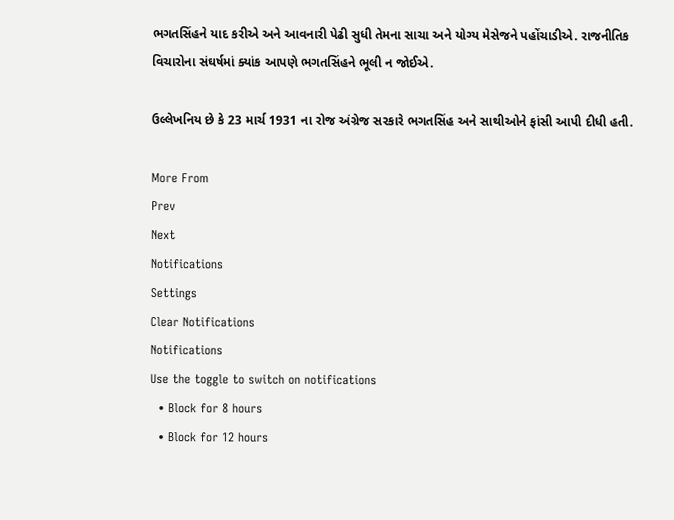ભગતસિંહને યાદ કરીએ અને આવનારી પેઢી સુધી તેમના સાચા અને યોગ્ય મેસેજને પહોંચાડીએ. રાજનીતિક વિચારોના સંઘર્ષમાં ક્યાંક આપણે ભગતસિંહને ભૂલી ન જોઈએ.

ઉલ્લેખનિય છે કે 23 માર્ચ 1931 ના રોજ અંગ્રેજ સરકારે ભગતસિંહ અને સાથીઓને ફાંસી આપી દીધી હતી.

More From
Prev
Next
Notifications
Settings
Clear Notifications
Notifications
Use the toggle to switch on notifications
  • Block for 8 hours
  • Block for 12 hours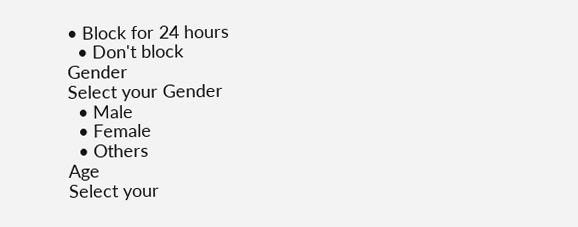• Block for 24 hours
  • Don't block
Gender
Select your Gender
  • Male
  • Female
  • Others
Age
Select your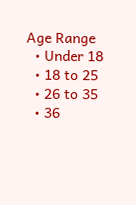Age Range
  • Under 18
  • 18 to 25
  • 26 to 35
  • 36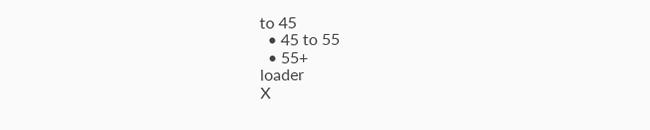to 45
  • 45 to 55
  • 55+
loader
X